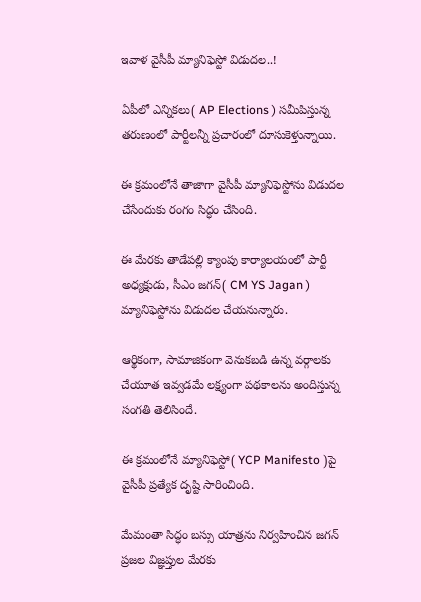ఇవాళ వైసీపీ మ్యానిఫెస్టో విడుదల..!

ఏపీలో ఎన్నికలు( AP Elections ) సమీపిస్తున్న తరుణంలో పార్టీలన్నీ ప్రచారంలో దూసుకెళ్తున్నాయి.

ఈ క్రమంలోనే తాజాగా వైసీపీ మ్యానిఫెస్టోను విడుదల చేసేందుకు రంగం సిద్ధం చేసింది.

ఈ మేరకు తాడేపల్లి క్యాంపు కార్యాలయంలో పార్టీ అధ్యక్షుడు, సీఎం జగన్( CM YS Jagan ) మ్యానిఫెస్టోను విడుదల చేయనున్నారు.

ఆర్థికంగా, సామాజికంగా వెనుకబడి ఉన్న వర్గాలకు చేయూత ఇవ్వడమే లక్ష్యంగా పథకాలను అందిస్తున్న సంగతి తెలిసిందే.

ఈ క్రమంలోనే మ్యానిఫెస్టో( YCP Manifesto )పై వైసీపీ ప్రత్యేక దృష్టి సారించింది.

మేమంతా సిద్ధం బస్సు యాత్రను నిర్వహించిన జగన్ ప్రజల విజ్ఞప్తుల మేరకు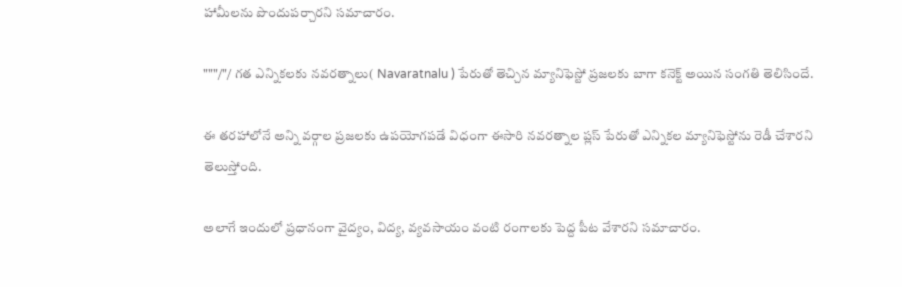హామీలను పొందుపర్చారని సమాచారం.

"""/"/ గత ఎన్నికలకు నవరత్నాలు( Navaratnalu ) పేరుతో తెచ్చిన మ్యానిఫెస్టో ప్రజలకు బాగా కనెక్ట్ అయిన సంగతి తెలిసిందే.

ఈ తరహాలోనే అన్ని వర్గాల ప్రజలకు ఉపయోగపడే విధంగా ఈసారి నవరత్నాల ప్లస్ పేరుతో ఎన్నికల మ్యానిఫెస్టోను రెడీ చేశారని తెలుస్తోంది.

అలాగే ఇందులో ప్రధానంగా వైద్యం, విద్య, వ్యవసాయం వంటి రంగాలకు పెద్ద పీట వేశారని సమాచారం.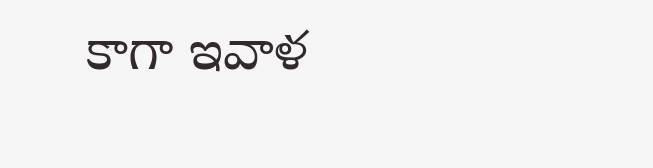కాగా ఇవాళ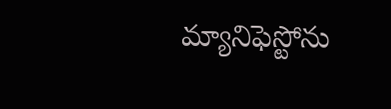మ్యానిఫెస్టోను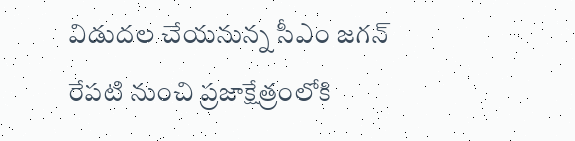విడుదల చేయనున్న సీఎం జగన్ రేపటి నుంచి ప్రజాక్షేత్రంలోకి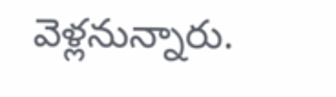వెళ్లనున్నారు.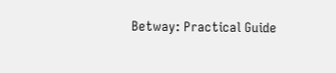Betway: Practical Guide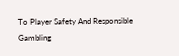To Player Safety And Responsible Gambling